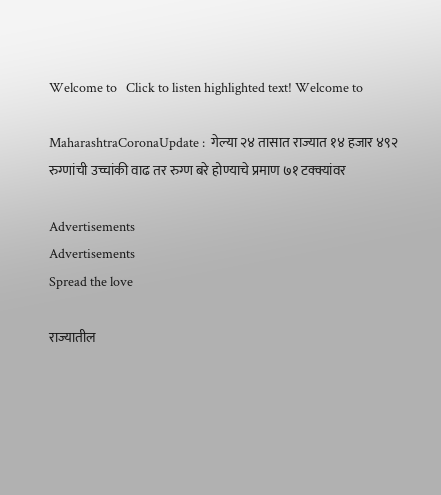Welcome to   Click to listen highlighted text! Welcome to

MaharashtraCoronaUpdate :  गेल्या २४ तासात राज्यात १४ हजार ४९२ रुग्णांची उच्चांकी वाढ तर रुग्ण बरे होण्याचे प्रमाण ७१ टक्क्यांवर

Advertisements
Advertisements
Spread the love

राज्यातील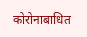कोरोनाबाधित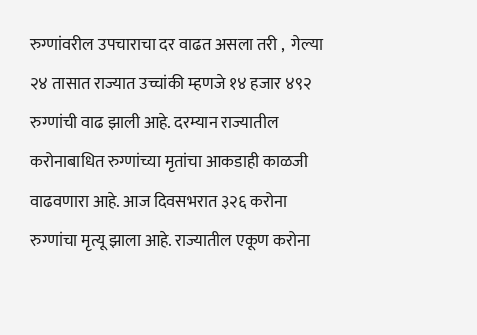रुग्णांवरील उपचाराचा दर वाढत असला तरी ,  गेल्या २४ तासात राज्यात उच्चांकी म्हणजे १४ हजार ४९२ रुग्णांची वाढ झाली आहे. दरम्यान राज्यातील करोनाबाधित रुग्णांच्या मृतांचा आकडाही काळजी वाढवणारा आहे. आज दिवसभरात ३२६ करोना रुग्णांचा मृत्यू झाला आहे. राज्यातील एकूण करोना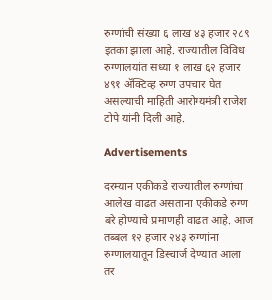रुग्णांची संख्या ६ लाख ४३ हजार २८९ इतका झाला आहे. राज्यातील विविध रुग्णालयांत सध्या १ लाख ६२ हजार ४९१ ॲक्टिव्ह रुग्ण उपचार घेत असल्याची माहिती आरोग्यमंत्री राजेश टोपे यांनी दिली आहे.

Advertisements

दरम्यान एकीकडे राज्यातील रुग्णांचा आलेख वाढत असताना एकीकडे रुग्ण बरे होण्याचे प्रमाणही वाढत आहे. आज तब्बल १२ हजार २४३ रुग्णांना रुग्णालयातून डिस्चार्ज देण्यात आला  तर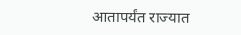आतापर्यंत राज्यात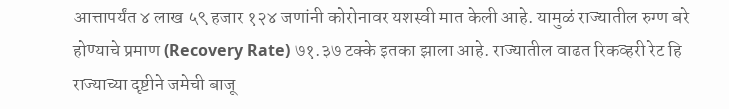आत्तापर्यंत ४ लाख ५९ हजार १२४ जणांनी कोरोनावर यशस्वी मात केली आहे. यामुळं राज्यातील रुग्ण बरे होण्याचे प्रमाण (Recovery Rate) ७१.३७ टक्के इतका झाला आहे. राज्यातील वाढत रिकव्हरी रेट हि राज्याच्या दृष्टीने जमेची बाजू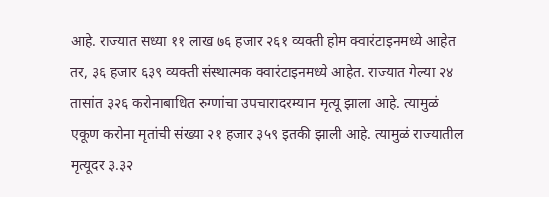आहे. राज्यात सध्या ११ लाख ७६ हजार २६१ व्यक्ती होम क्वारंटाइनमध्ये आहेत तर, ३६ हजार ६३९ व्यक्ती संस्थात्मक क्वारंटाइनमध्ये आहेत. राज्यात गेल्या २४ तासांत ३२६ करोनाबाधित रुग्णांचा उपचारादरम्यान मृत्यू झाला आहे. त्यामुळं एकूण करोना मृतांची संख्या २१ हजार ३५९ इतकी झाली आहे. त्यामुळं राज्यातील मृत्यूदर ३.३२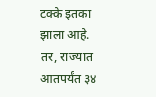टक्के इतका झाला आहे. तर, राज्यात आतपर्यंत ३४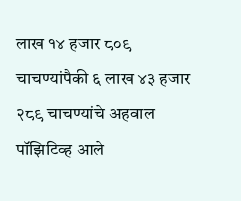लाख १४ हजार ८०९ चाचण्यांपैकी ६ लाख ४३ हजार २८९ चाचण्यांचे अहवाल पॉझिटिव्ह आले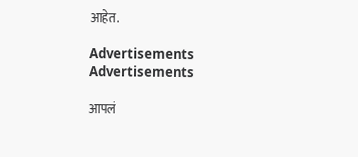आहेत.

Advertisements
Advertisements

आपलं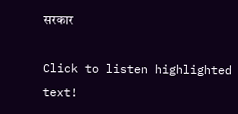सरकार

Click to listen highlighted text!